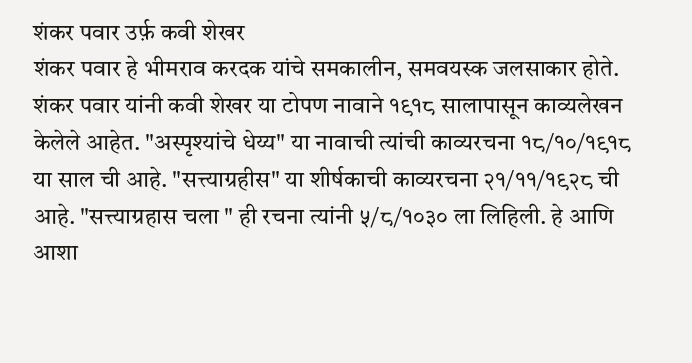शंकर पवार उर्फ़ कवी शेखर
शंकर पवार हे भीमराव करदक यांचे समकालीन, समवयस्क जलसाकार होते. शंकर पवार यांनी कवी शेखर या टोपण नावाने १९१८ सालापासून काव्यलेखन केलेले आहेत. "अस्पृश्यांचे धेय्य" या नावाची त्यांची काव्यरचना १८/१०/१९१८ या साल ची आहे. "सत्त्याग्रहीस" या शीर्षकाची काव्यरचना २१/११/१९२८ ची आहे. "सत्त्याग्रहास चला " ही रचना त्यांनी ५/८/१०३० ला लिहिली. हे आणि आशा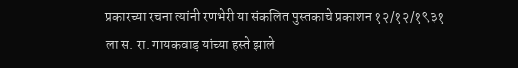प्रकारच्या रचना त्यांनी रणभेरी या संकलित पुस्तकाचे प्रकाशन १२/१२/१९३१ ला स. रा. गायकवाड़ यांच्या हस्ते झाले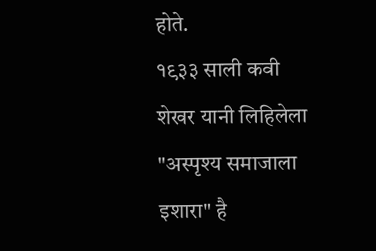होते.
१९३३ साली कवी शेखर यानी लिहिलेला "अस्पृश्य समाजाला इशारा" है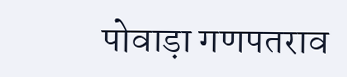पोवाड़ा गणपतराव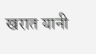खरात यानी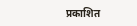प्रकाशित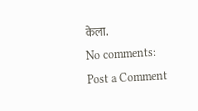केला.
No comments:
Post a Comment